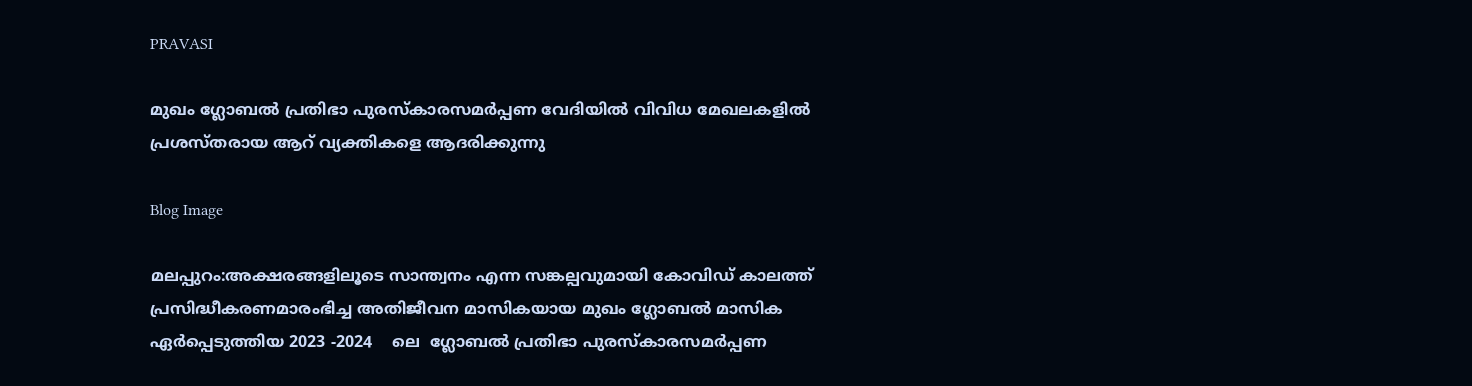PRAVASI

മുഖം ഗ്ലോബൽ പ്രതിഭാ പുരസ്കാരസമർപ്പണ വേദിയിൽ വിവിധ മേഖലകളിൽ പ്രശസ്തരായ ആറ് വ്യക്തികളെ ആദരിക്കുന്നു

Blog Image

മലപ്പുറം:അക്ഷരങ്ങളിലൂടെ സാന്ത്വനം എന്ന സങ്കല്പവുമായി കോവിഡ് കാലത്ത് പ്രസിദ്ധീകരണമാരംഭിച്ച അതിജീവന മാസികയായ മുഖം ഗ്ലോബൽ മാസിക ഏർപ്പെടുത്തിയ 2023 -2024    ലെ  ഗ്ലോബൽ പ്രതിഭാ പുരസ്കാരസമർപ്പണ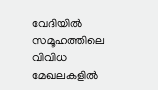വേദിയിൽ സമൂഹത്തിലെ വിവിധ മേഖലകളിൽ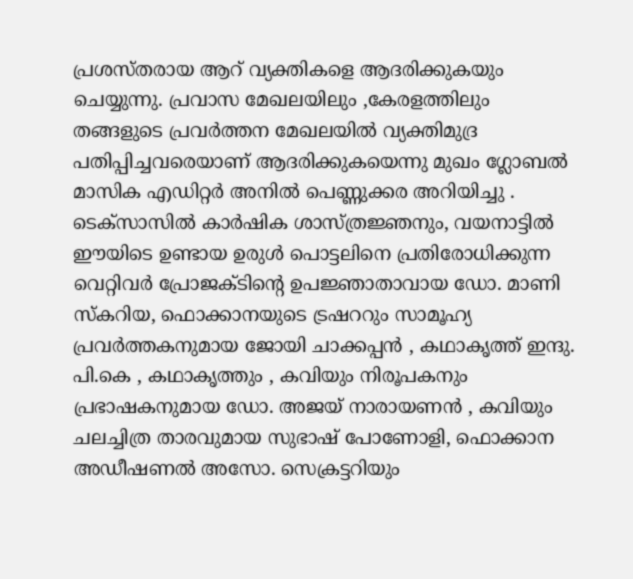പ്രശസ്തരായ ആറ് വ്യക്തികളെ ആദരിക്കുകയും ചെയ്യുന്നു. പ്രവാസ മേഖലയിലും ,കേരളത്തിലും തങ്ങളുടെ പ്രവർത്തന മേഖലയിൽ വ്യക്തിമുദ്ര പതിപ്പിച്ചവരെയാണ് ആദരിക്കുകയെന്നു മുഖം ഗ്ലോബൽ മാസിക എഡിറ്റർ അനിൽ പെണ്ണുക്കര അറിയിച്ചു .
ടെക്സാസിൽ കാർഷിക ശാസ്ത്രജ്ഞനും, വയനാട്ടിൽ ഈയിടെ ഉണ്ടായ ഉരുൾ പൊട്ടലിനെ പ്രതിരോധിക്കുന്ന വെറ്റിവർ പ്രോജക്ടിൻ്റെ ഉപജ്ഞാതാവായ ഡോ. മാണി സ്കറിയ, ഫൊക്കാനയുടെ ട്രഷററും സാമൂഹ്യ പ്രവർത്തകനുമായ ജോയി ചാക്കപ്പൻ , കഥാകൃത്ത് ഇന്ദു. പി.കെ , കഥാകൃത്തും , കവിയും നിരൂപകനും പ്രഭാഷകനുമായ ഡോ. അജയ് നാരായണൻ , കവിയും ചലച്ചിത്ര താരവുമായ സുഭാഷ് പോണോളി, ഫൊക്കാന അഡീഷണൽ അസോ. സെക്രട്ടറിയും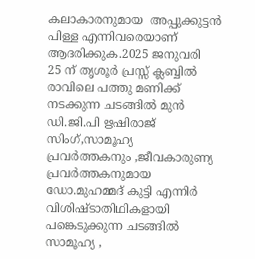കലാകാരനുമായ  അപ്പുക്കുട്ടൻ പിള്ള എന്നിവരെയാണ് ആദരിക്കുക.2025 ജനുവരി  25 ന് തൃശൂർ പ്രസ്സ് ക്ലബ്ബിൽ രാവിലെ പത്തു മണിക്ക് നടക്കുന്ന ചടങ്ങിൽ മുൻ ഡി.ജി.പി ഋഷിരാജ് സിംഗ്,സാമൂഹ്യ പ്രവർത്തകനും ,ജീവകാരുണ്യ പ്രവർത്തകനുമായ ഡോ.മുഹമ്മദ് കുട്ടി എന്നിർ വിശിഷ്ടാതിഥികളായി പങ്കെടുക്കുന്ന ചടങ്ങിൽ    സാമൂഹ്യ ,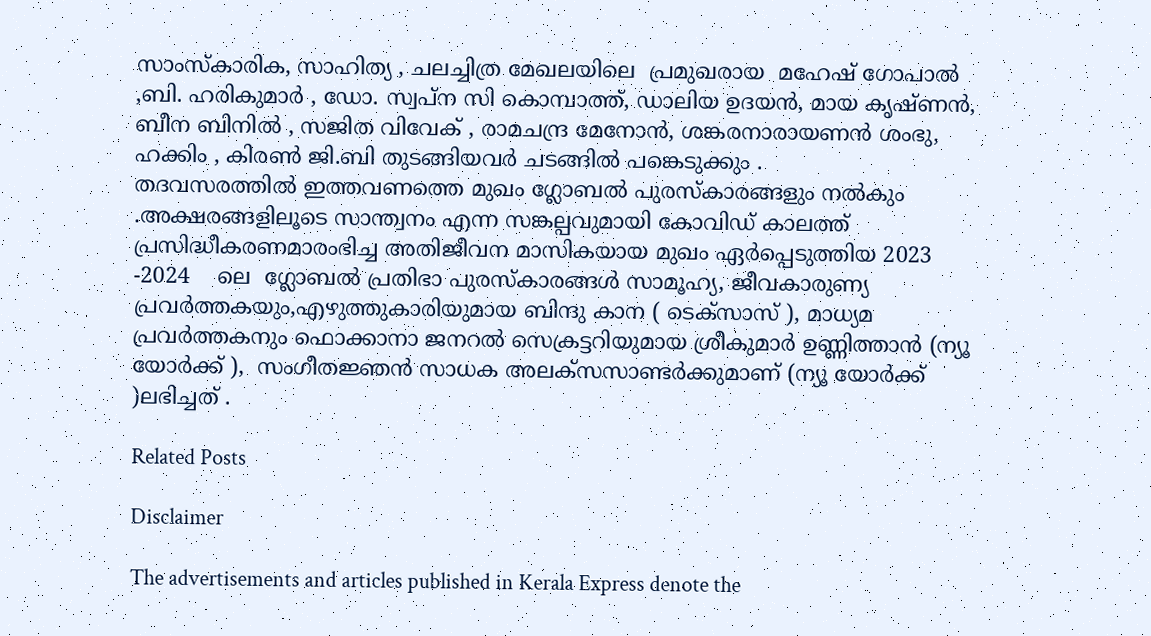സാംസ്കാരിക, സാഹിത്യ , ചലച്ചിത്ര മേഖലയിലെ  പ്രമുഖരായ  മഹേഷ് ഗോപാൽ ,ബി. ഹരികുമാർ , ഡോ. സ്വപ്ന സി കൊമ്പാത്ത്, ഡാലിയ ഉദയൻ, മായ കൃഷ്ണൻ, ബീന ബിനിൽ , സജിത വിവേക് , രാമചന്ദ്ര മേനോൻ, ശങ്കരനാരായണൻ ശംഭു, ഹക്കിം , കിരൺ ജി.ബി തുടങ്ങിയവർ ചടങ്ങിൽ പങ്കെടുക്കും .
തദവസരത്തിൽ ഇത്തവണത്തെ മുഖം ഗ്ലോബൽ പുരസ്കാരങ്ങളും നൽകും .അക്ഷരങ്ങളിലൂടെ സാന്ത്വനം എന്ന സങ്കല്പവുമായി കോവിഡ് കാലത്ത് പ്രസിദ്ധീകരണമാരംഭിച്ച അതിജീവന മാസികയായ മുഖം ഏർപ്പെടുത്തിയ 2023 -2024    ലെ  ഗ്ലോബൽ പ്രതിഭാ പുരസ്കാരങ്ങൾ സാമൂഹ്യ, ജീവകാരുണ്യ പ്രവർത്തകയും,എഴുത്തുകാരിയുമായ ബിന്ദു കാന ( ടെക്‌സാസ് ), മാധ്യമ പ്രവർത്തകനും ഫൊക്കാനാ ജനറൽ സെക്രട്ടറിയുമായ ശ്രീകുമാർ ഉണ്ണിത്താൻ (ന്യൂ യോർക്ക് ),  സംഗീതജ്ഞൻ സാധക അലക്സസാണ്ടർക്കുമാണ് (ന്യൂ യോർക്ക് )ലഭിച്ചത് .

Related Posts

Disclaimer

The advertisements and articles published in Kerala Express denote the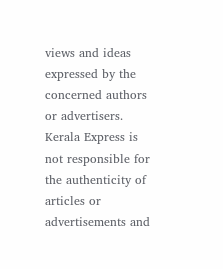views and ideas expressed by the concerned authors or advertisers. Kerala Express is not responsible for the authenticity of articles or advertisements and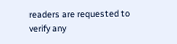readers are requested to verify any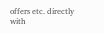offers etc. directly with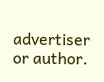advertiser or author.